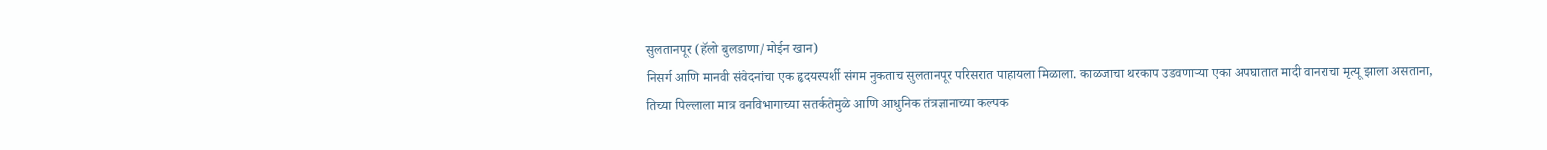सुलतानपूर (हॅलो बुलडाणा/मोईन खान)
निसर्ग आणि मानवी संवेदनांचा एक हृदयस्पर्शी संगम नुकताच सुलतानपूर परिसरात पाहायला मिळाला. काळजाचा थरकाप उडवणाऱ्या एका अपघातात मादी वानराचा मृत्यू झाला असताना, तिच्या पिल्लाला मात्र वनविभागाच्या सतर्कतेमुळे आणि आधुनिक तंत्रज्ञानाच्या कल्पक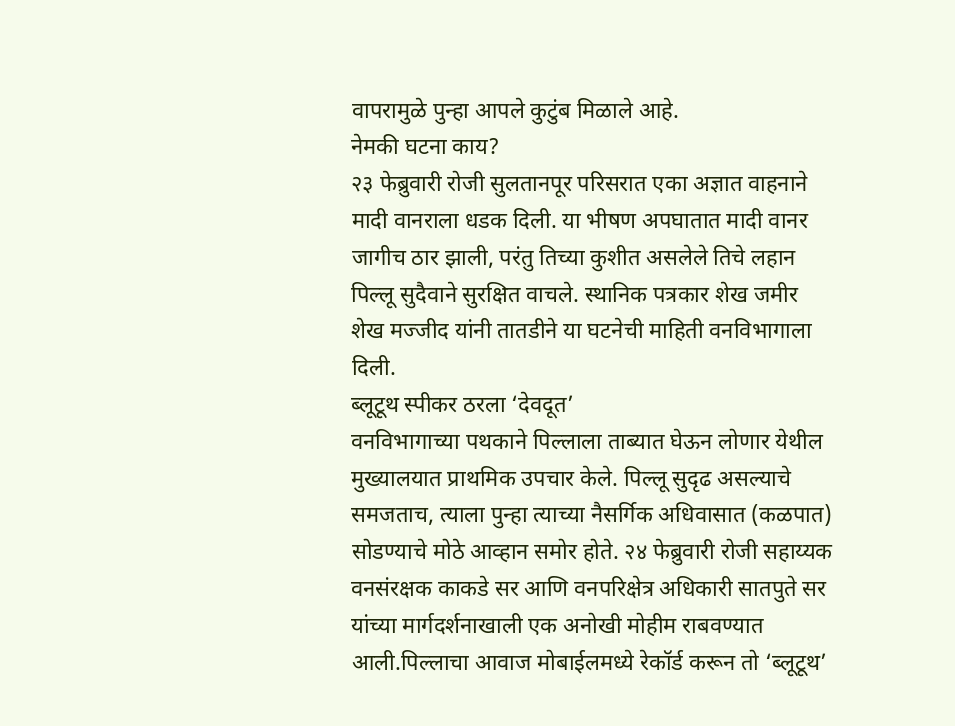वापरामुळे पुन्हा आपले कुटुंब मिळाले आहे.
नेमकी घटना काय?
२३ फेब्रुवारी रोजी सुलतानपूर परिसरात एका अज्ञात वाहनाने मादी वानराला धडक दिली. या भीषण अपघातात मादी वानर जागीच ठार झाली, परंतु तिच्या कुशीत असलेले तिचे लहान पिल्लू सुदैवाने सुरक्षित वाचले. स्थानिक पत्रकार शेख जमीर शेख मज्जीद यांनी तातडीने या घटनेची माहिती वनविभागाला दिली.
ब्लूटूथ स्पीकर ठरला ‘देवदूत’
वनविभागाच्या पथकाने पिल्लाला ताब्यात घेऊन लोणार येथील मुख्यालयात प्राथमिक उपचार केले. पिल्लू सुदृढ असल्याचे समजताच, त्याला पुन्हा त्याच्या नैसर्गिक अधिवासात (कळपात) सोडण्याचे मोठे आव्हान समोर होते. २४ फेब्रुवारी रोजी सहाय्यक वनसंरक्षक काकडे सर आणि वनपरिक्षेत्र अधिकारी सातपुते सर यांच्या मार्गदर्शनाखाली एक अनोखी मोहीम राबवण्यात आली.पिल्लाचा आवाज मोबाईलमध्ये रेकॉर्ड करून तो ‘ब्लूटूथ’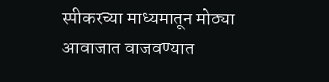स्पीकरच्या माध्यमातून मोठ्या आवाजात वाजवण्यात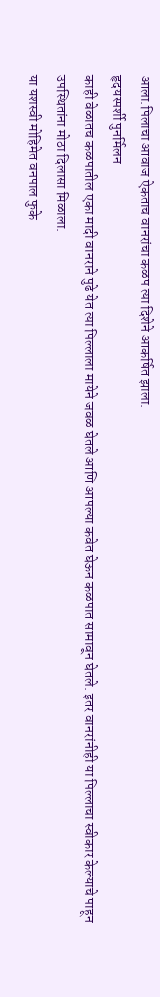आला.पिलाचा आवाज ऐकताच वानरांचा कळप त्या दिशेने आकर्षित झाला.
हृदयस्पर्शी पुनर्मिलन
काही वेळातच कळपातील एका मादी वानराने पुढे येत त्या पिल्लाला मायेने जवळ घेतले आणि आपल्या कवेत घेऊन कळपात सामावून घेतले. इतर वानरांनीही या पिल्लाचा स्वीकार केल्याचे पाहून उपस्थितांना मोठा दिलासा मिळाला.
या यशस्वी मोहिमेत वनपाल फुके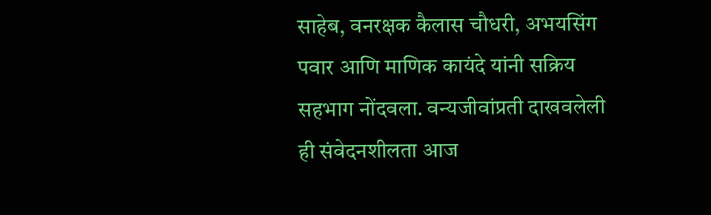साहेब, वनरक्षक कैलास चौधरी, अभयसिंग पवार आणि माणिक कायंदे यांनी सक्रिय सहभाग नोंदवला. वन्यजीवांप्रती दाखवलेली ही संवेदनशीलता आज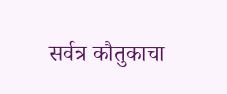सर्वत्र कौतुकाचा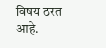विषय ठरत आहे.